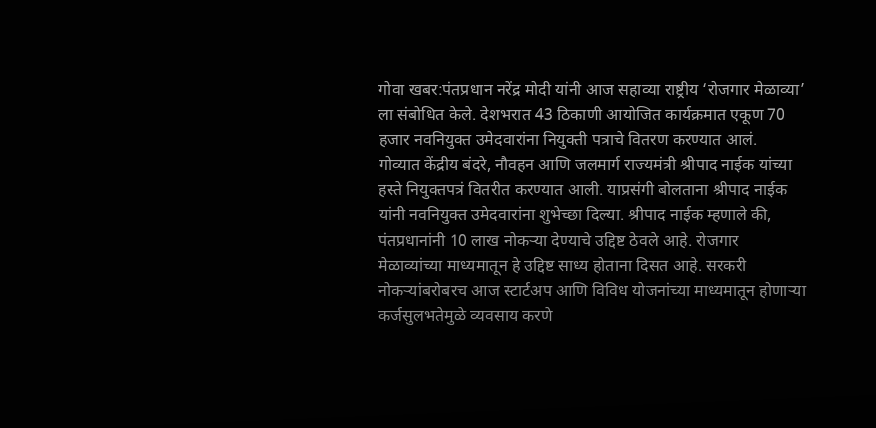गोवा खबर:पंतप्रधान नरेंद्र मोदी यांनी आज सहाव्या राष्ट्रीय ‘रोजगार मेळाव्या’ ला संबोधित केले. देशभरात 43 ठिकाणी आयोजित कार्यक्रमात एकूण 70 हजार नवनियुक्त उमेदवारांना नियुक्ती पत्राचे वितरण करण्यात आलं.
गोव्यात केंद्रीय बंदरे, नौवहन आणि जलमार्ग राज्यमंत्री श्रीपाद नाईक यांच्या हस्ते नियुक्तपत्रं वितरीत करण्यात आली. याप्रसंगी बोलताना श्रीपाद नाईक यांनी नवनियुक्त उमेदवारांना शुभेच्छा दिल्या. श्रीपाद नाईक म्हणाले की, पंतप्रधानांनी 10 लाख नोकऱ्या देण्याचे उद्दिष्ट ठेवले आहे. रोजगार मेळाव्यांच्या माध्यमातून हे उद्दिष्ट साध्य होताना दिसत आहे. सरकरी नोकऱ्यांबरोबरच आज स्टार्टअप आणि विविध योजनांच्या माध्यमातून होणाऱ्या कर्जसुलभतेमुळे व्यवसाय करणे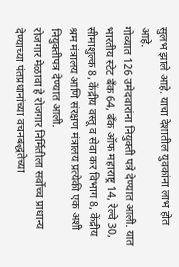सुलभ झाले आहे. याचा देशातील युवकांना लाभ होत आहे.
गोव्यात 126 उमेदवारांना नियुक्ती पत्रे देण्यात आली. यात भारतीय स्टेट बँक 64, बँक ऑफ महाराष्ट्र 14, रेल्वे 30, सीमाशुल्क 8, केंद्रीय वस्तू व सेवा कर विभाग 8, केंद्रीय श्रम मंत्रालय आणि संरक्षण मंत्रालय प्रत्येकी एक अशी नियुक्तीपत्र देण्यात आली.
रोजगार मेळावा हे रोजगार निर्मितीला सर्वोच्च प्राधान्य देण्याच्या पंतप्रधानांच्या वचनबद्धतेच्या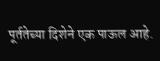पूर्ततेच्या दिशेने एक पाऊल आहे.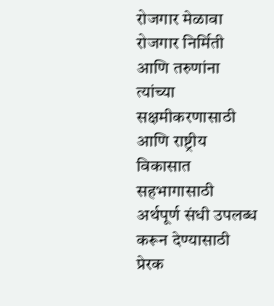रोजगार मेळावा रोजगार निर्मिती आणि तरुणांना त्यांच्या सक्षमीकरणासाठी आणि राष्ट्रीय विकासात सहभागासाठी अर्थपूर्ण संधी उपलब्ध करून देण्यासाठी प्रेरक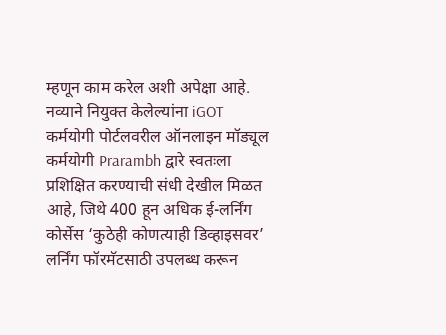म्हणून काम करेल अशी अपेक्षा आहे.
नव्याने नियुक्त केलेल्यांना iGOT कर्मयोगी पोर्टलवरील ऑनलाइन मॉड्यूल कर्मयोगी Prarambh द्वारे स्वतःला प्रशिक्षित करण्याची संधी देखील मिळत आहे, जिथे 400 हून अधिक ई-लर्निंग कोर्सेस ‘कुठेही कोणत्याही डिव्हाइसवर’ लर्निंग फॉरमॅटसाठी उपलब्ध करून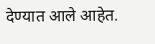देण्यात आले आहेत.